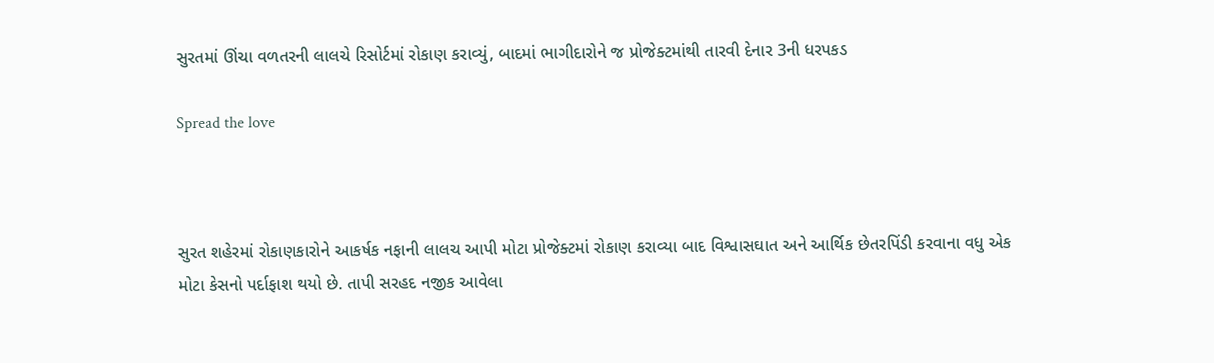સુરતમાં ઊંચા વળતરની લાલચે રિસોર્ટમાં રોકાણ કરાવ્યું, બાદમાં ભાગીદારોને જ પ્રોજેક્ટમાંથી તારવી દેનાર 3ની ધરપકડ

Spread the love



સુરત શહેરમાં રોકાણકારોને આકર્ષક નફાની લાલચ આપી મોટા પ્રોજેક્ટમાં રોકાણ કરાવ્યા બાદ વિશ્વાસઘાત અને આર્થિક છેતરપિંડી કરવાના વધુ એક મોટા કેસનો પર્દાફાશ થયો છે. તાપી સરહદ નજીક આવેલા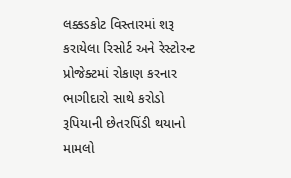લક્કડકોટ વિસ્તારમાં શરૂ કરાયેલા રિસોર્ટ અને રેસ્ટોરન્ટ પ્રોજેક્ટમાં રોકાણ કરનાર ભાગીદારો સાથે કરોડો રૂપિયાની છેતરપિંડી થયાનો મામલો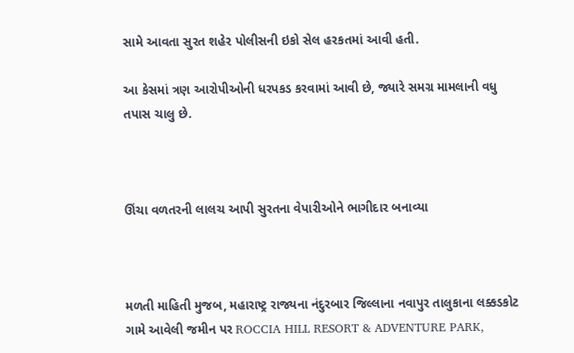સામે આવતા સુરત શહેર પોલીસની ઇકો સેલ હરકતમાં આવી હતી.

આ કેસમાં ત્રણ આરોપીઓની ધરપકડ કરવામાં આવી છે, જ્યારે સમગ્ર મામલાની વધુ તપાસ ચાલુ છે.



ઊંચા વળતરની લાલચ આપી સુરતના વેપારીઓને ભાગીદાર બનાવ્યા



મળતી માહિતી મુજબ, મહારાષ્ટ્ર રાજ્યના નંદુરબાર જિલ્લાના નવાપુર તાલુકાના લક્કડકોટ ગામે આવેલી જમીન પર ROCCIA HILL RESORT & ADVENTURE PARK,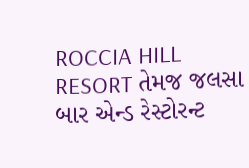ROCCIA HILL RESORT તેમજ જલસા બાર એન્ડ રેસ્ટોરન્ટ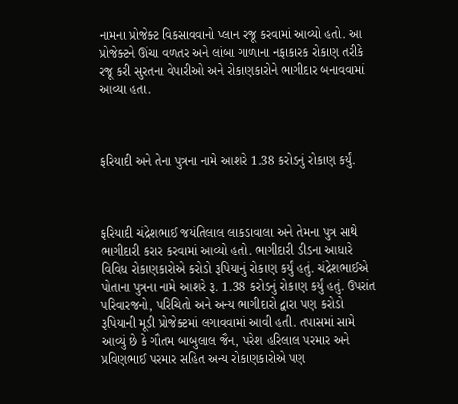નામના પ્રોજેક્ટ વિકસાવવાનો પ્લાન રજૂ કરવામાં આવ્યો હતો. આ પ્રોજેક્ટને ઊંચા વળતર અને લાંબા ગાળાના નફાકારક રોકાણ તરીકે રજૂ કરી સુરતના વેપારીઓ અને રોકાણકારોને ભાગીદાર બનાવવામાં આવ્યા હતા.



ફરિયાદી અને તેના પુત્રના નામે આશરે 1.38 કરોડનું રોકાણ કર્યું.



ફરિયાદી ચંદ્રેશભાઈ જયંતિલાલ લાકડાવાલા અને તેમના પુત્ર સાથે ભાગીદારી કરાર કરવામાં આવ્યો હતો. ભાગીદારી ડીડના આધારે વિવિધ રોકાણકારોએ કરોડો રૂપિયાનું રોકાણ કર્યું હતું. ચંદ્રેશભાઈએ પોતાના પુત્રના નામે આશરે રૂ. 1.38 કરોડનું રોકાણ કર્યું હતું. ઉપરાંત પરિવારજનો, પરિચિતો અને અન્ય ભાગીદારો દ્વારા પણ કરોડો રૂપિયાની મૂડી પ્રોજેક્ટમાં લગાવવામાં આવી હતી. તપાસમાં સામે આવ્યું છે કે ગૌતમ બાબુલાલ જૈન, પરેશ હરિલાલ પરમાર અને પ્રવિણભાઈ પરમાર સહિત અન્ય રોકાણકારોએ પણ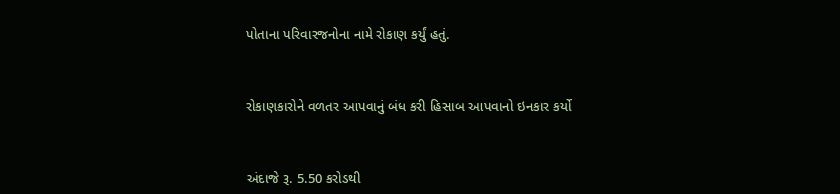પોતાના પરિવારજનોના નામે રોકાણ કર્યું હતું.



રોકાણકારોને વળતર આપવાનું બંધ કરી હિસાબ આપવાનો ઇનકાર કર્યો



અંદાજે રૂ. 5.50 કરોડથી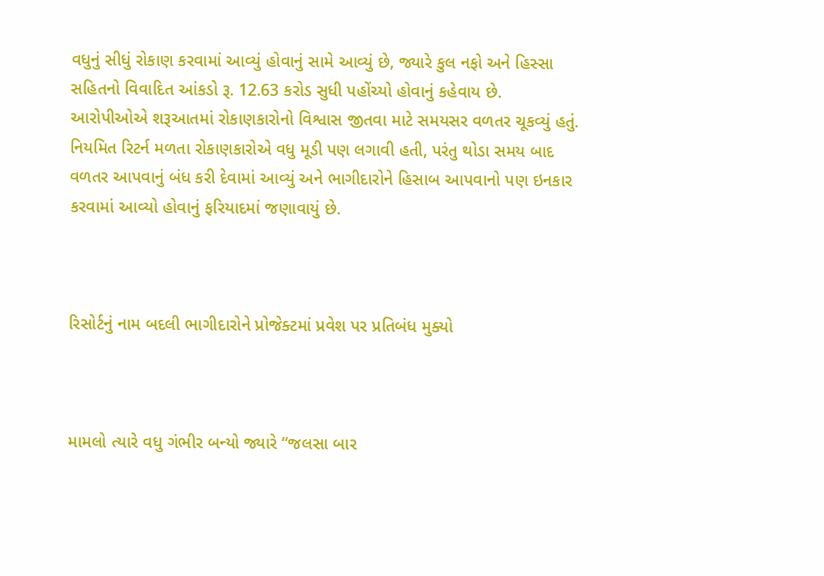વધુનું સીધું રોકાણ કરવામાં આવ્યું હોવાનું સામે આવ્યું છે, જ્યારે કુલ નફો અને હિસ્સા સહિતનો વિવાદિત આંકડો રૂ. 12.63 કરોડ સુધી પહોંચ્યો હોવાનું કહેવાય છે. આરોપીઓએ શરૂઆતમાં રોકાણકારોનો વિશ્વાસ જીતવા માટે સમયસર વળતર ચૂકવ્યું હતું. નિયમિત રિટર્ન મળતા રોકાણકારોએ વધુ મૂડી પણ લગાવી હતી, પરંતુ થોડા સમય બાદ વળતર આપવાનું બંધ કરી દેવામાં આવ્યું અને ભાગીદારોને હિસાબ આપવાનો પણ ઇનકાર કરવામાં આવ્યો હોવાનું ફરિયાદમાં જણાવાયું છે.



રિસોર્ટનું નામ બદલી ભાગીદારોને પ્રોજેક્ટમાં પ્રવેશ પર પ્રતિબંધ મુક્યો



મામલો ત્યારે વધુ ગંભીર બન્યો જ્યારે “જલસા બાર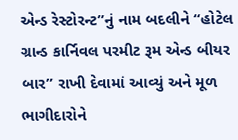એન્ડ રેસ્ટોરન્ટ”નું નામ બદલીને “હોટેલ ગ્રાન્ડ કાર્નિવલ પરમીટ રૂમ એન્ડ બીયર બાર” રાખી દેવામાં આવ્યું અને મૂળ ભાગીદારોને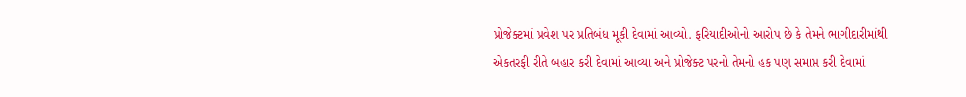પ્રોજેક્ટમાં પ્રવેશ પર પ્રતિબંધ મૂકી દેવામાં આવ્યો. ફરિયાદીઓનો આરોપ છે કે તેમને ભાગીદારીમાંથી એકતરફી રીતે બહાર કરી દેવામાં આવ્યા અને પ્રોજેક્ટ પરનો તેમનો હક પણ સમાપ્ત કરી દેવામાં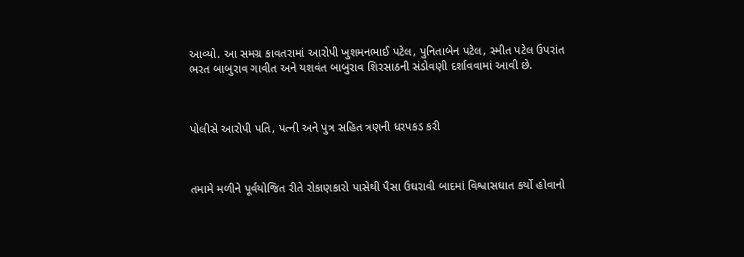આવ્યો. આ સમગ્ર કાવતરામાં આરોપી ખુશમનભાઈ પટેલ, પુનિતાબેન પટેલ, સ્મીત પટેલ ઉપરાંત ભરત બાબુરાવ ગાવીત અને યશવંત બાબુરાવ શિરસાઠની સંડોવણી દર્શાવવામાં આવી છે.



પોલીસે આરોપી પતિ, પત્ની અને પુત્ર સહિત ત્રણની ધરપકડ કરી



તમામે મળીને પૂર્વયોજિત રીતે રોકાણકારો પાસેથી પૈસા ઉઘરાવી બાદમાં વિશ્વાસઘાત કર્યો હોવાનો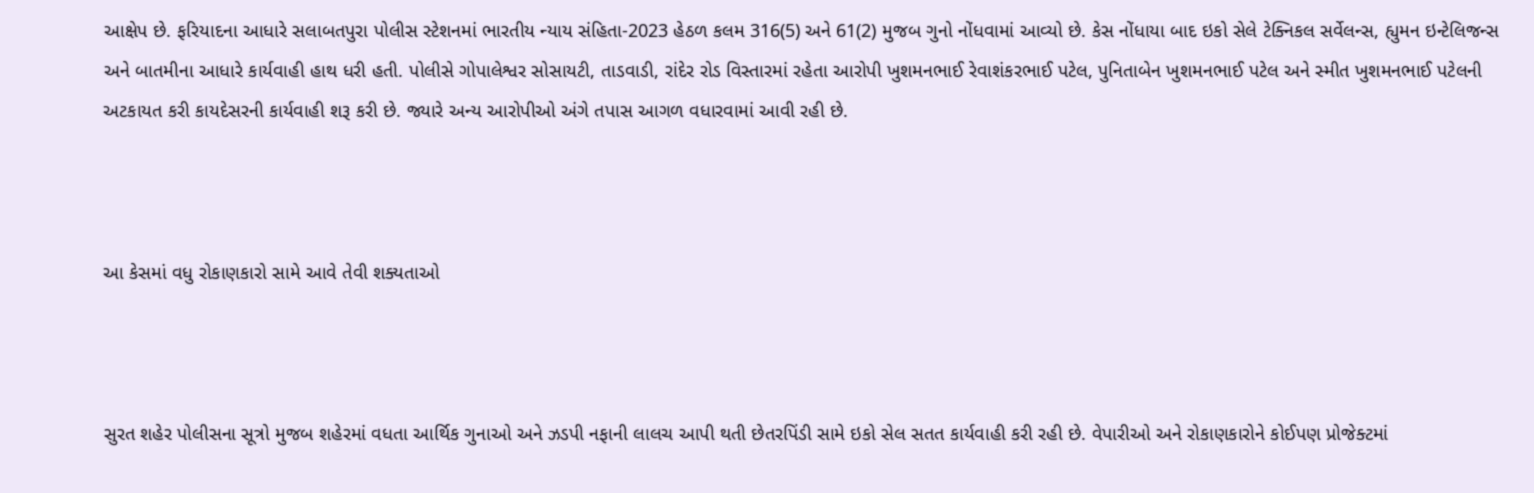આક્ષેપ છે. ફરિયાદના આધારે સલાબતપુરા પોલીસ સ્ટેશનમાં ભારતીય ન્યાય સંહિતા-2023 હેઠળ કલમ 316(5) અને 61(2) મુજબ ગુનો નોંધવામાં આવ્યો છે. કેસ નોંધાયા બાદ ઇકો સેલે ટેક્નિકલ સર્વેલન્સ, હ્યુમન ઇન્ટેલિજન્સ અને બાતમીના આધારે કાર્યવાહી હાથ ધરી હતી. પોલીસે ગોપાલેશ્વર સોસાયટી, તાડવાડી, રાંદેર રોડ વિસ્તારમાં રહેતા આરોપી ખુશમનભાઈ રેવાશંકરભાઈ પટેલ, પુનિતાબેન ખુશમનભાઈ પટેલ અને સ્મીત ખુશમનભાઈ પટેલની અટકાયત કરી કાયદેસરની કાર્યવાહી શરૂ કરી છે. જ્યારે અન્ય આરોપીઓ અંગે તપાસ આગળ વધારવામાં આવી રહી છે.



આ કેસમાં વધુ રોકાણકારો સામે આવે તેવી શક્યતાઓ



સુરત શહેર પોલીસના સૂત્રો મુજબ શહેરમાં વધતા આર્થિક ગુનાઓ અને ઝડપી નફાની લાલચ આપી થતી છેતરપિંડી સામે ઇકો સેલ સતત કાર્યવાહી કરી રહી છે. વેપારીઓ અને રોકાણકારોને કોઈપણ પ્રોજેક્ટમાં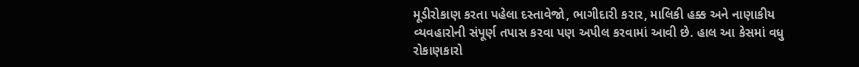મૂડીરોકાણ કરતા પહેલા દસ્તાવેજો, ભાગીદારી કરાર, માલિકી હક્ક અને નાણાકીય વ્યવહારોની સંપૂર્ણ તપાસ કરવા પણ અપીલ કરવામાં આવી છે. હાલ આ કેસમાં વધુ રોકાણકારો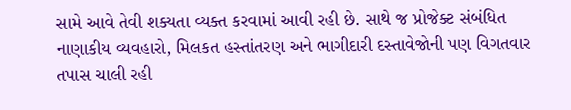સામે આવે તેવી શક્યતા વ્યક્ત કરવામાં આવી રહી છે. સાથે જ પ્રોજેક્ટ સંબંધિત નાણાકીય વ્યવહારો, મિલકત હસ્તાંતરણ અને ભાગીદારી દસ્તાવેજોની પણ વિગતવાર તપાસ ચાલી રહી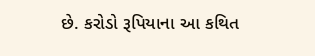છે. કરોડો રૂપિયાના આ કથિત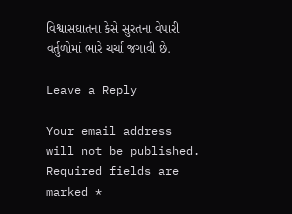વિશ્વાસઘાતના કેસે સુરતના વેપારી વર્તુળોમાં ભારે ચર્ચા જગાવી છે.

Leave a Reply

Your email address will not be published. Required fields are marked *